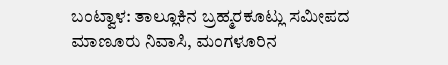ಬಂಟ್ವಾಳ: ತಾಲ್ಲೂಕಿನ ಬ್ರಹ್ಮರಕೂಟ್ಲು ಸಮೀಪದ ಮಾಣೂರು ನಿವಾಸಿ, ಮಂಗಳೂರಿನ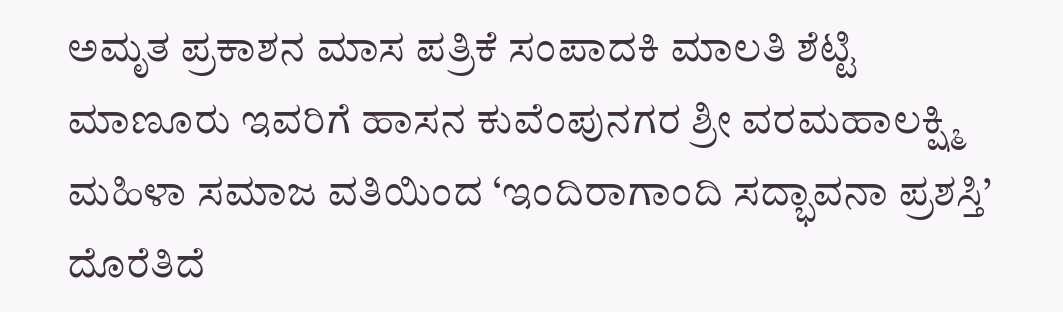ಅಮೃತ ಪ್ರಕಾಶನ ಮಾಸ ಪತ್ರಿಕೆ ಸಂಪಾದಕಿ ಮಾಲತಿ ಶೆಟ್ಟಿ ಮಾಣೂರು ಇವರಿಗೆ ಹಾಸನ ಕುವೆಂಪುನಗರ ಶ್ರೀ ವರಮಹಾಲಕ್ಷ್ಮಿ ಮಹಿಳಾ ಸಮಾಜ ವತಿಯಿಂದ ‘ಇಂದಿರಾಗಾಂದಿ ಸದ್ಭಾವನಾ ಪ್ರಶಸ್ತಿ’ ದೊರೆತಿದೆ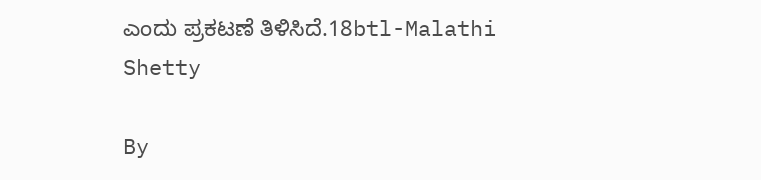ಎಂದು ಪ್ರಕಟಣೆ ತಿಳಿಸಿದೆ.18btl-Malathi Shetty

By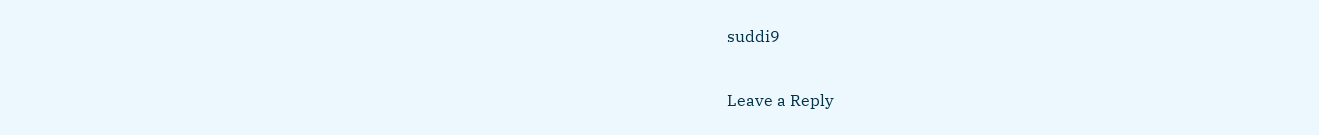suddi9

Leave a Reply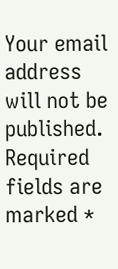Your email address will not be published. Required fields are marked *